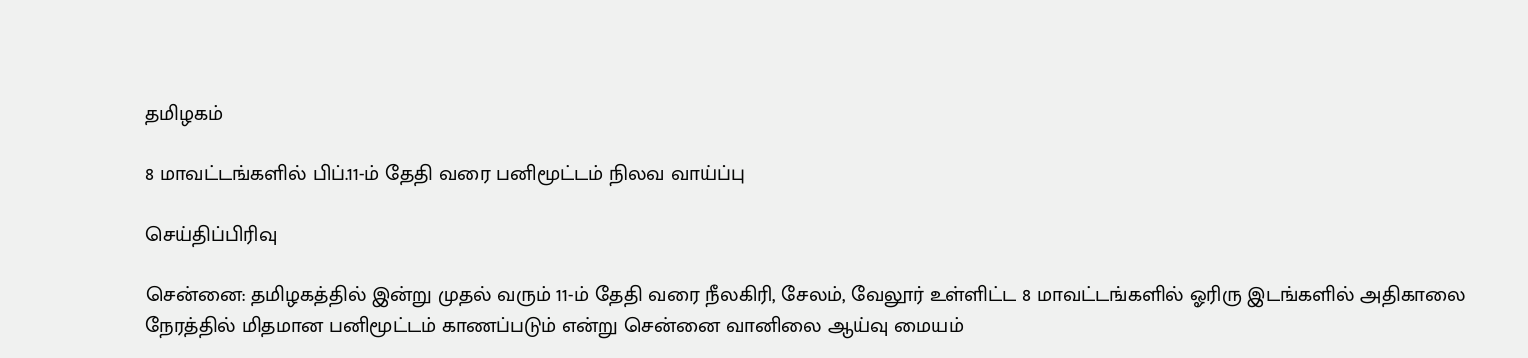தமிழகம்

8 மாவட்டங்களில் பிப்.11-ம் தேதி வரை பனிமூட்டம் நிலவ வாய்ப்பு

செய்திப்பிரிவு

சென்னை: தமிழகத்தில் இன்று முதல் வரும் 11-ம் தேதி வரை நீலகிரி, சேலம், வேலூர் உள்ளிட்ட 8 மாவட்டங்களில் ஓரிரு இடங்களில் அதிகாலை நேரத்தில் மிதமான பனிமூட்டம் காணப்படும் என்று சென்னை வானிலை ஆய்வு மையம்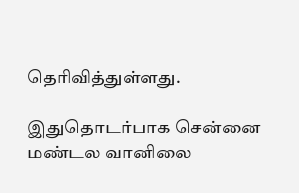தெரிவித்துள்ளது.

இதுதொடர்பாக சென்னை மண்டல வானிலை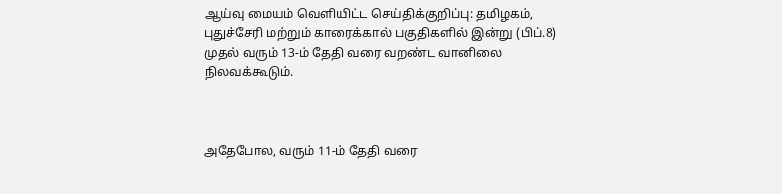ஆய்வு மையம் வெளியிட்ட செய்திக்குறிப்பு: தமிழகம், புதுச்சேரி மற்றும் காரைக்கால் பகுதிகளில் இன்று (பிப்.8) முதல் வரும் 13-ம் தேதி வரை வறண்ட வானிலை நிலவக்கூடும்.



அதேபோல, வரும் 11-ம் தேதி வரை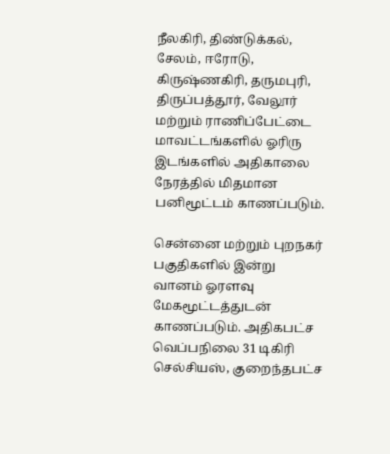நீலகிரி, திண்டுக்கல், சேலம், ஈரோடு, கிருஷ்ணகிரி, தருமபுரி, திருப்பத்தூர், வேலூர் மற்றும் ராணிப்பேட்டை மாவட்டங்களில் ஓரிரு இடங்களில் அதிகாலை நேரத்தில் மிதமான பனிமூட்டம் காணப்படும்.

சென்னை மற்றும் புறநகர் பகுதிகளில் இன்று வானம் ஓரளவு மேகமூட்டத்துடன் காணப்படும். அதிகபட்ச வெப்பநிலை 31 டிகிரி செல்சியஸ், குறைந்தபட்ச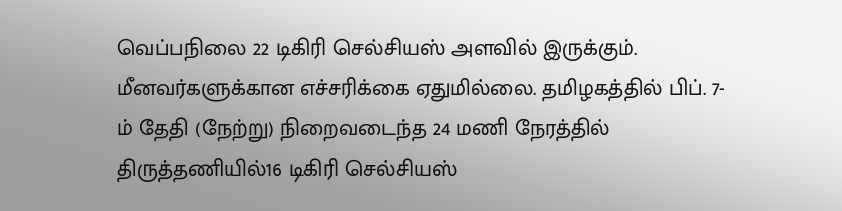வெப்பநிலை 22 டிகிரி செல்சியஸ் அளவில் இருக்கும். மீனவர்களுக்கான எச்சரிக்கை ஏதுமில்லை. தமிழகத்தில் பிப். 7-ம் தேதி (நேற்று) நிறைவடைந்த 24 மணி நேரத்தில் திருத்தணியில்16 டிகிரி செல்சியஸ்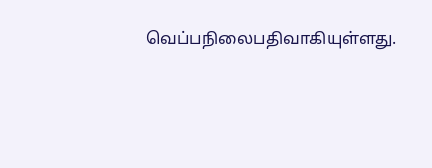வெப்பநிலைபதிவாகியுள்ளது.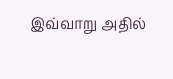இவ்வாறு அதில்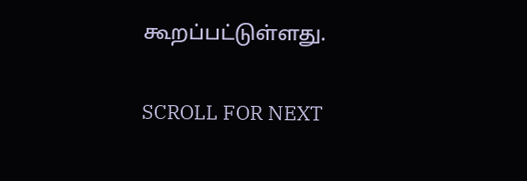கூறப்பட்டுள்ளது.

SCROLL FOR NEXT